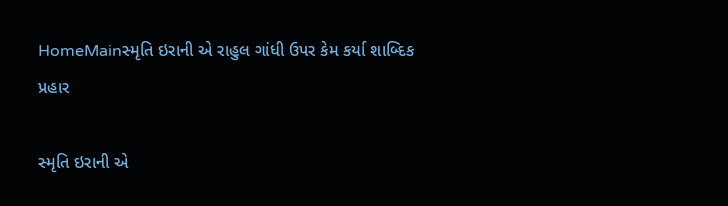HomeMainસ્મૃતિ ઇરાની એ રાહુલ ગાંધી ઉપર કેમ કર્યા શાબ્દિક પ્રહાર

સ્મૃતિ ઇરાની એ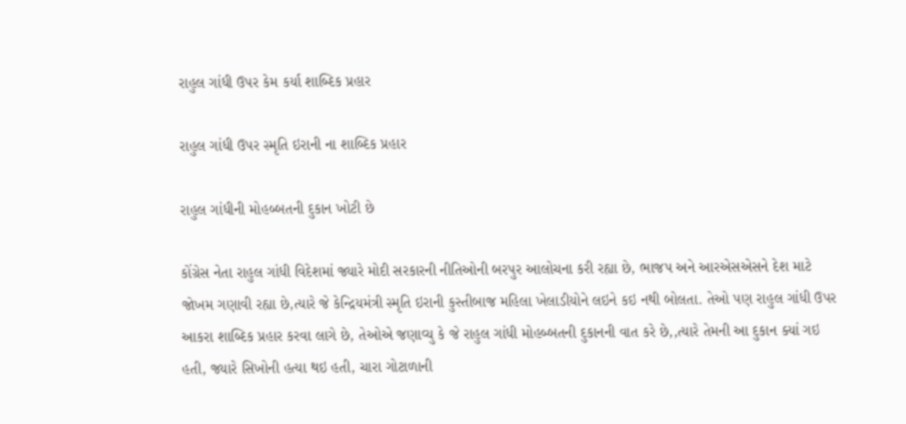રાહુલ ગાંધી ઉપર કેમ કર્યા શાબ્દિક પ્રહાર

રાહુલ ગાંધી ઉપર સ્મૃતિ ઇરાની ના શાબ્દિક પ્રહાર

રાહુલ ગાંધીની મોહબ્બતની દુકાન ખોટી છે

કોંગ્રેસ નેતા રાહુલ ગાંધી વિદેશમાં જ્યારે મોદી સરકારની નીતિઓની બરપુર આલોચના કરી રહ્યા છે, ભાજપ અને આરએસએસને દેશ માટે જોખમ ગણાવી રહ્યા છે,ત્યારે જે કેન્દ્રિયમંત્રી સ્મૃતિ ઇરાની કુસ્તીબાજ મહિલા ખેલાડીયોને લઇને કઇ નથી બોલતા. તેઓ પણ રાહુલ ગાંધી ઉપર આકરા શાબ્દિક પ્રહાર કરવા લાગે છે, તેઓએ જણાવ્યુ કે જે રાહુલ ગાંધી મોહબ્બતની દુકાનની વાત કરે છે,,ત્યારે તેમની આ દુકાન ક્યાં ગઇ હતી, જ્યારે સિખોની હત્યા થઇ હતી, ચારા ગોટાળાની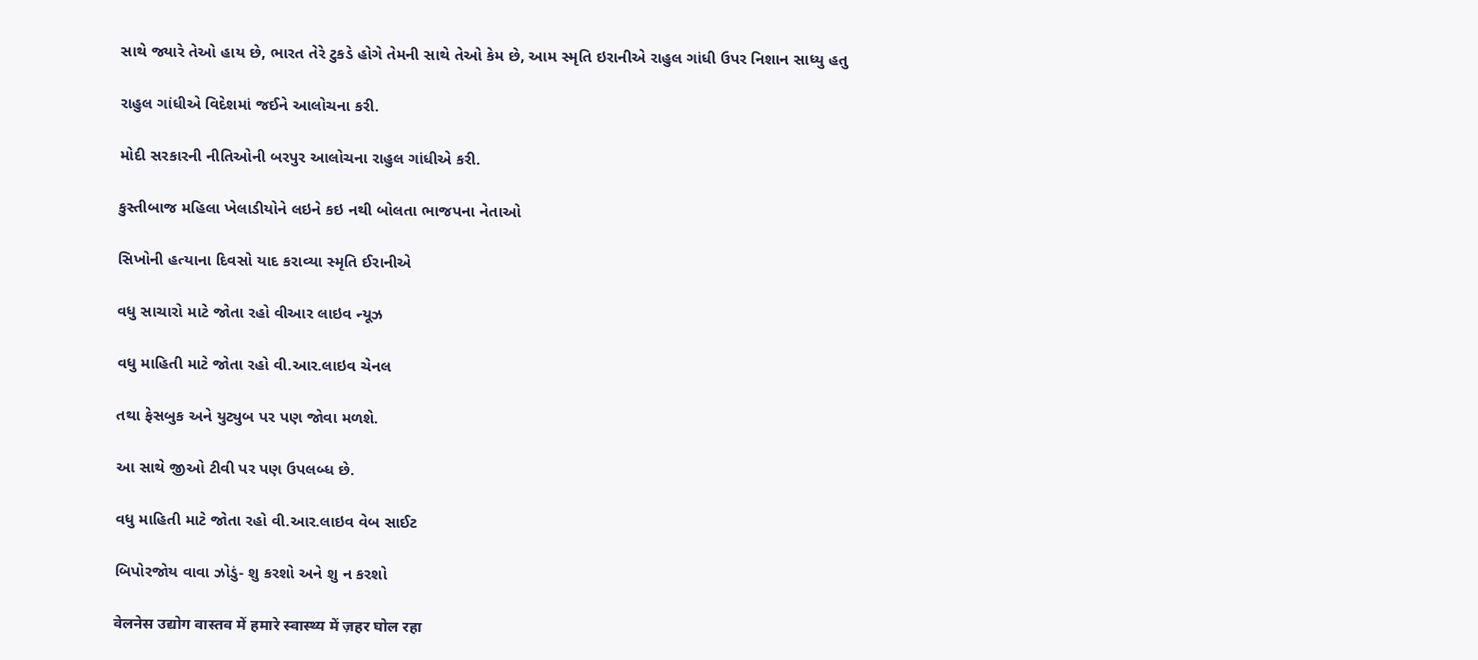સાથે જ્યારે તેઓ હાય છે, ભારત તેરે ટુકડે હોગે તેમની સાથે તેઓ કેમ છે, આમ સ્મૃતિ ઇરાનીએ રાહુલ ગાંધી ઉપર નિશાન સાધ્યુ હતુ

રાહુલ ગાંધીએ વિદેશમાં જઈને આલોચના કરી.

મોદી સરકારની નીતિઓની બરપુર આલોચના રાહુલ ગાંધીએ કરી.

કુસ્તીબાજ મહિલા ખેલાડીયોને લઇને કઇ નથી બોલતા ભાજપના નેતાઓ

સિખોની હત્યાના દિવસો યાદ કરાવ્યા સ્મૃતિ ઈરાનીએ

વધુ સાચારો માટે જોતા રહો વીઆર લાઇવ ન્યૂઝ

વધુ માહિતી માટે જોતા રહો વી.આર.લાઇવ ચેનલ

તથા ફેસબુક અને યુટ્યુબ પર પણ જોવા મળશે.

આ સાથે જીઓ ટીવી પર પણ ઉપલબ્ધ છે.

વધુ માહિતી માટે જોતા રહો વી.આર.લાઇવ વેબ સાઈટ

બિપોરજોય વાવા ઝોડું- શુ કરશો અને શુ ન કરશો

वेलनेस उद्योग वास्तव में हमारे स्वास्थ्य में ज़हर घोल रहा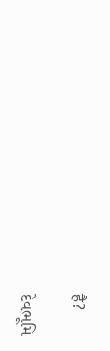है?

દેવભૂમિ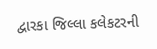દ્વારકા જિલ્લા કલેકટરની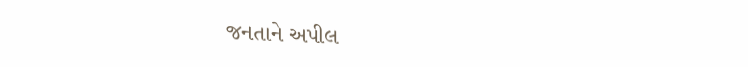જનતાને અપીલ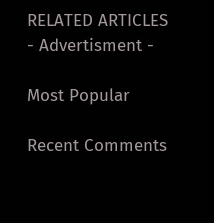RELATED ARTICLES
- Advertisment -

Most Popular

Recent Comments